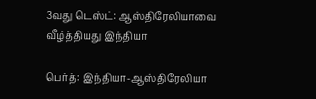3வது டெஸ்ட்: ஆஸ்திரேலியாவை வீழ்த்தியது இந்தியா

பெர்த்: இந்தியா-ஆஸ்திரேலியா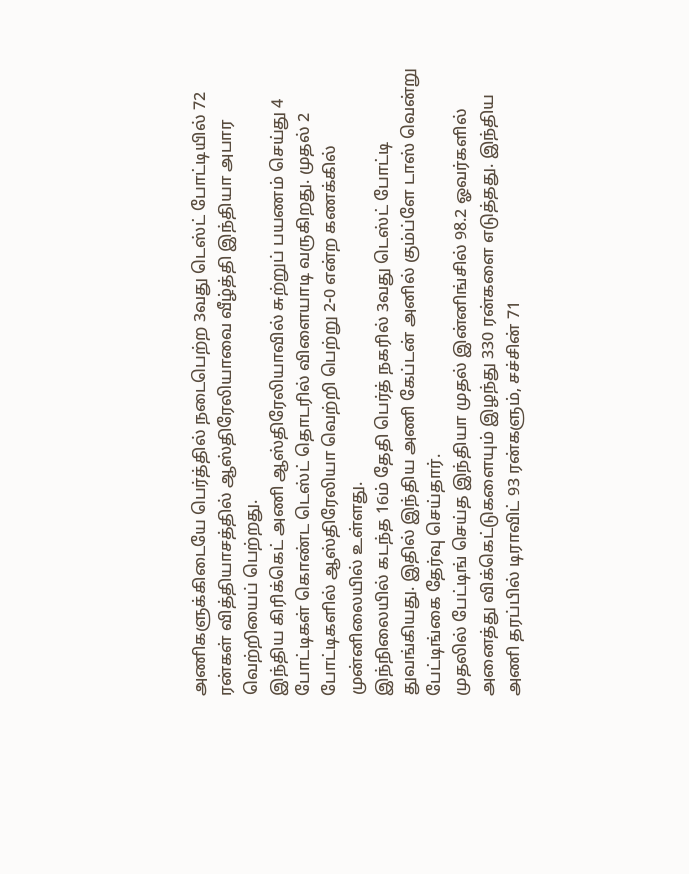அணிகளுக்கிடையே பெர்த்தில் நடைபெற்ற 3வது டெஸ்ட் போட்டியில் 72 ரன்கள் வித்தியாசத்தில் ஆஸ்திரேலியாவை வீழ்த்தி இந்தியா அபார வெற்றியைப் பெற்றது.
இந்திய கிரிக்கெட் அணி ஆஸ்திரேலியாவில் சுற்றுப் பயணம் செய்து 4 போட்டிகள் கொண்ட டெஸ்ட் தொடரில் விளையாடி வருகிறது. முதல் 2 போட்டிகளில் ஆஸ்திரேலியா வெற்றி பெற்று 2-0 என்ற கணக்கில் முன்னிலையில் உள்ளது.
இந்நிலையில் கடந்த 16ம் தேதி பெர்த் நகரில் 3வது டெஸ்ட் போட்டி துவங்கியது. இதில் இந்திய அணி கேப்டன் அனில் கும்ப்ளே டாஸ் வென்று பேட்டிங்கை தேர்வு செய்தார்.
முதலில் பேட்டிங் செய்த இந்தியா முதல் இன்னிங்சில் 98.2 ஓவர்களில் அனைத்து விக்கெட்டுகளையும் இழந்து 330 ரன்களை எடுத்தது. இந்திய அணி தரப்பில் டிராவிட் 93 ரன்களும், சச்சின் 71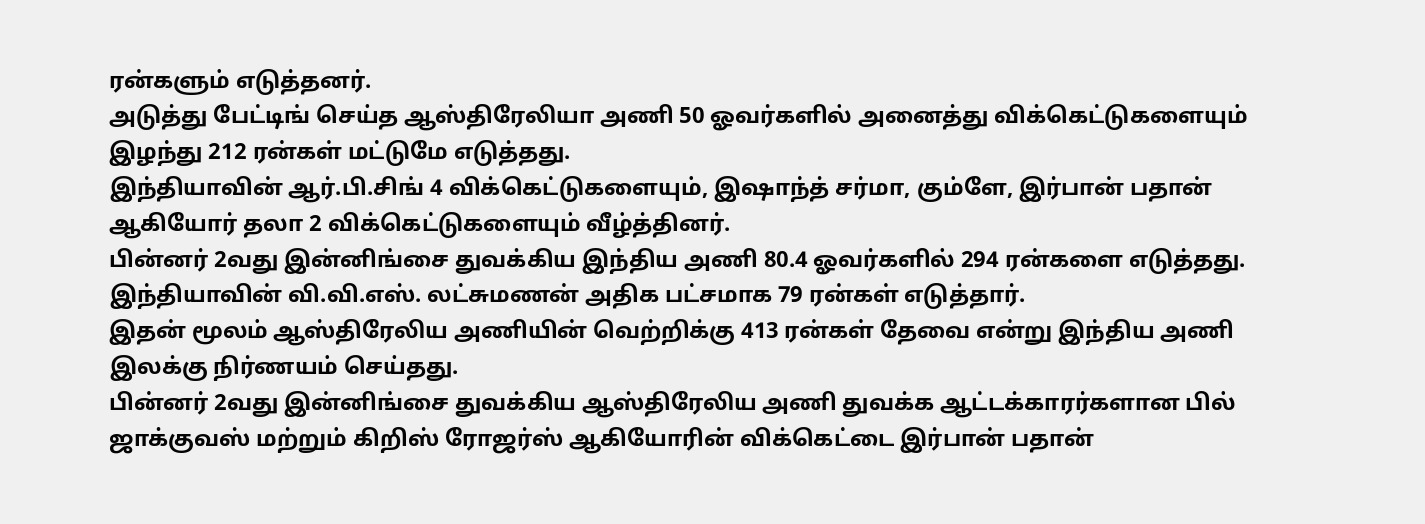ரன்களும் எடுத்தனர்.
அடுத்து பேட்டிங் செய்த ஆஸ்திரேலியா அணி 50 ஓவர்களில் அனைத்து விக்கெட்டுகளையும் இழந்து 212 ரன்கள் மட்டுமே எடுத்தது.
இந்தியாவின் ஆர்.பி.சிங் 4 விக்கெட்டுகளையும், இஷாந்த் சர்மா, கும்ளே, இர்பான் பதான் ஆகியோர் தலா 2 விக்கெட்டுகளையும் வீழ்த்தினர்.
பின்னர் 2வது இன்னிங்சை துவக்கிய இந்திய அணி 80.4 ஓவர்களில் 294 ரன்களை எடுத்தது. இந்தியாவின் வி.வி.எஸ். லட்சுமணன் அதிக பட்சமாக 79 ரன்கள் எடுத்தார்.
இதன் மூலம் ஆஸ்திரேலிய அணியின் வெற்றிக்கு 413 ரன்கள் தேவை என்று இந்திய அணி இலக்கு நிர்ணயம் செய்தது.
பின்னர் 2வது இன்னிங்சை துவக்கிய ஆஸ்திரேலிய அணி துவக்க ஆட்டக்காரர்களான பில் ஜாக்குவஸ் மற்றும் கிறிஸ் ரோஜர்ஸ் ஆகியோரின் விக்கெட்டை இர்பான் பதான்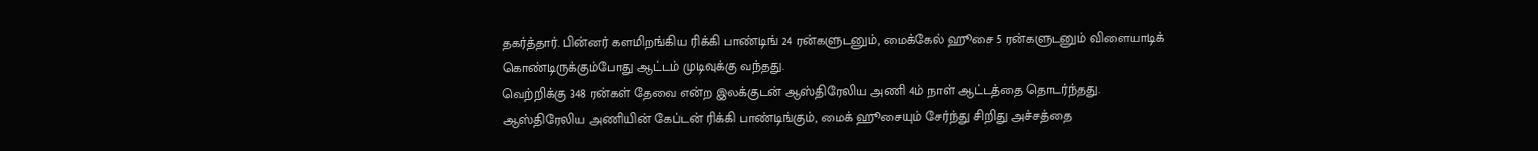தகர்த்தார். பின்னர் களமிறங்கிய ரிக்கி பாண்டிங் 24 ரன்களுடனும், மைக்கேல் ஹூசை 5 ரன்களுடனும் விளையாடிக் கொண்டிருக்கும்போது ஆட்டம் முடிவுக்கு வந்தது.
வெற்றிக்கு 348 ரன்கள் தேவை என்ற இலக்குடன் ஆஸ்திரேலிய அணி 4ம் நாள் ஆட்டத்தை தொடர்ந்தது.
ஆஸ்திரேலிய அணியின் கேப்டன் ரிக்கி பாண்டிங்கும், மைக் ஹூசையும் சேர்ந்து சிறிது அச்சத்தை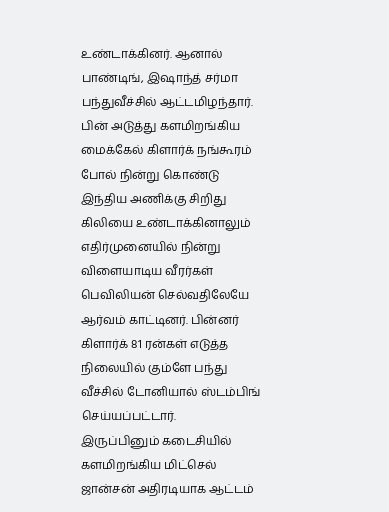உண்டாக்கினர். ஆனால் பாண்டிங், இஷாந்த் சர்மா பந்துவீச்சில் ஆட்டமிழந்தார்.
பின் அடுத்து களமிறங்கிய மைக்கேல் கிளார்க் நங்கூரம் போல் நின்று கொண்டு இந்திய அணிக்கு சிறிது கிலியை உண்டாக்கினாலும் எதிர்முனையில் நின்று விளையாடிய வீரர்கள் பெவிலியன் செல்வதிலேயே ஆர்வம் காட்டினர். பின்னர் கிளார்க் 81 ரன்கள் எடுத்த நிலையில் கும்ளே பந்து வீச்சில் டோனியால் ஸ்டம்பிங் செய்யப்பட்டார்.
இருப்பினும் கடைசியில் களமிறங்கிய மிட்செல் ஜான்சன் அதிரடியாக ஆட்டம்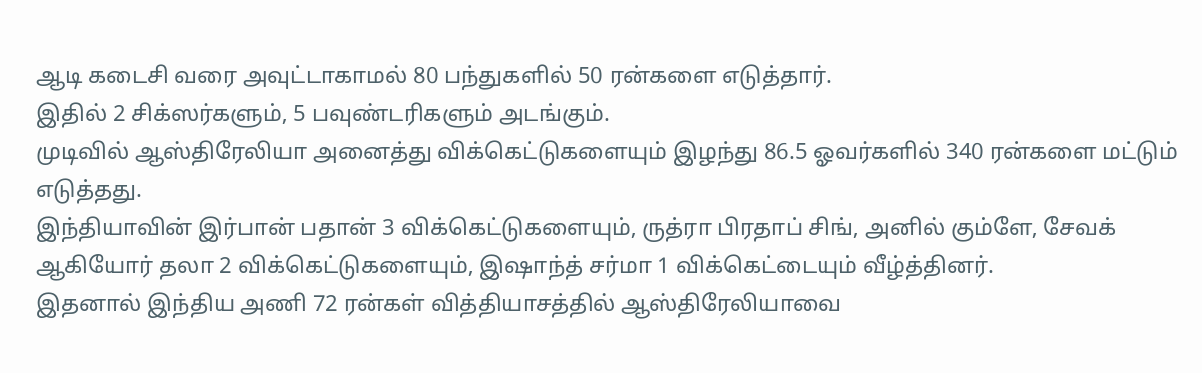ஆடி கடைசி வரை அவுட்டாகாமல் 80 பந்துகளில் 50 ரன்களை எடுத்தார்.
இதில் 2 சிக்ஸர்களும், 5 பவுண்டரிகளும் அடங்கும்.
முடிவில் ஆஸ்திரேலியா அனைத்து விக்கெட்டுகளையும் இழந்து 86.5 ஓவர்களில் 340 ரன்களை மட்டும் எடுத்தது.
இந்தியாவின் இர்பான் பதான் 3 விக்கெட்டுகளையும், ருத்ரா பிரதாப் சிங், அனில் கும்ளே, சேவக் ஆகியோர் தலா 2 விக்கெட்டுகளையும், இஷாந்த் சர்மா 1 விக்கெட்டையும் வீழ்த்தினர்.
இதனால் இந்திய அணி 72 ரன்கள் வித்தியாசத்தில் ஆஸ்திரேலியாவை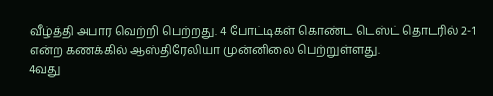வீழ்த்தி அபார வெற்றி பெற்றது. 4 போட்டிகள் கொண்ட டெஸ்ட் தொடரில் 2-1 என்ற கணக்கில் ஆஸ்திரேலியா முன்னிலை பெற்றுள்ளது.
4வது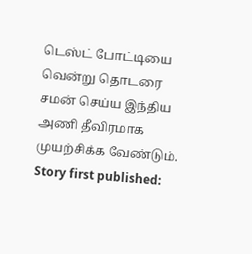டெஸ்ட் போட்டியை வென்று தொடரை சமன் செய்ய இந்திய அணி தீவிரமாக முயற்சிக்க வேண்டும்.
Story first published: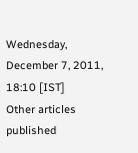Wednesday, December 7, 2011, 18:10 [IST]
Other articles published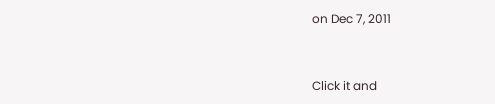on Dec 7, 2011


Click it and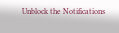Unblock the Notifications